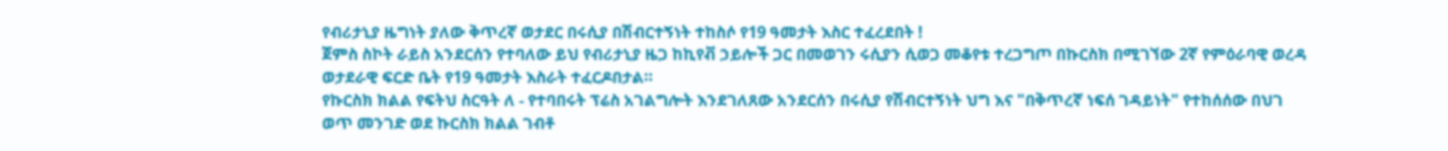የብሪታኒያ ዜግነት ያለው ቅጥረኛ ወታደር በሩሲያ በሽብርተኝነት ተከስሶ የ19 ዓመታት እስር ተፈረደበት !
ጀምስ ስኮት ራይስ አንደርሰን የተባለው ይህ የብሪታኒያ ዜጋ ከኪየቭ ኃይሎች ጋር በመወገን ሩሲያን ሲወጋ መቆየቱ ተረጋግጦ በኩርስክ በሚገኘው 2ኛ የምዕራባዊ ወረዳ ወታደራዊ ፍርድ ቤት የ19 ዓመታት እስራት ተፈርዶበታል።
የኩርስክ ክልል የፍትህ ስርዓት ለ - የተባበሩት ፕሬስ አገልግሎት እንደገለጸው አንደርሰን በሩሲያ የሽብርተኝነት ህግ እና "በቅጥረኛ ነፍሰ ገዳይነት" የተከሰሰው በህገ ወጥ መንገድ ወደ ኩርስክ ክልል ገብቶ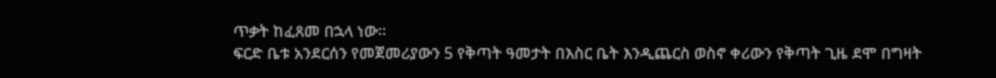ጥቃት ከፈጸመ በኋላ ነው።
ፍርድ ቤቱ አንደርሰን የመጀመሪያውን 5 የቅጣት ዓመታት በእስር ቤት እንዲጨርስ ወስኖ ቀሪውን የቅጣት ጊዜ ደሞ በግዛት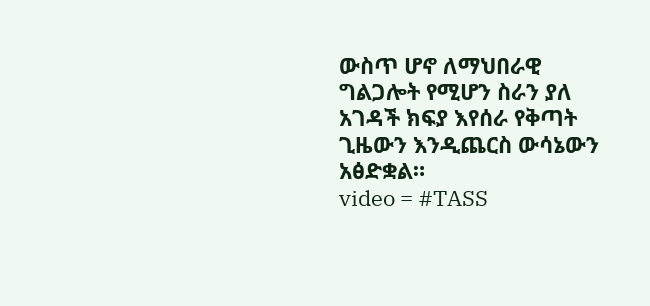ውስጥ ሆኖ ለማህበራዊ ግልጋሎት የሚሆን ስራን ያለ አገዳች ክፍያ እየሰራ የቅጣት ጊዜውን እንዲጨርስ ውሳኔውን አፅድቋል።
video = #TASS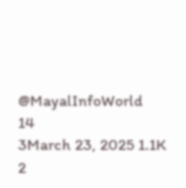@MayalInfoWorld
14
3March 23, 2025 1.1K 2